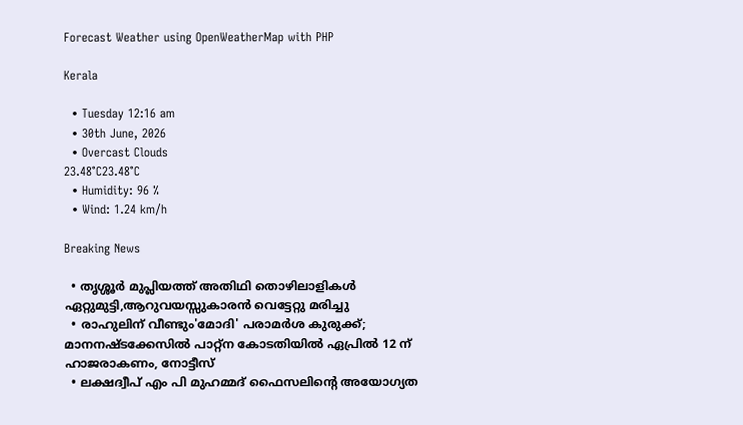Forecast Weather using OpenWeatherMap with PHP

Kerala

  • Tuesday 12:16 am
  • 30th June, 2026
  • Overcast Clouds
23.48°C23.48°C
  • Humidity: 96 %
  • Wind: 1.24 km/h

Breaking News

  • തൃശ്ശൂർ മുപ്ലിയത്ത് അതിഥി തൊഴിലാളികൾ ഏറ്റുമുട്ടി,ആറുവയസ്സുകാരൻ വെട്ടേറ്റു മരിച്ചു
  • രാഹുലിന് വീണ്ടും'മോദി' പരാമര്‍ശ കുരുക്ക്; മാനനഷ്ടക്കേസിൽ പാറ്റ്ന കോടതിയിൽ ഏപ്രിൽ 12 ന് ഹാജരാകണം, നോട്ടീസ്
  • ലക്ഷദ്വീപ് എം പി മുഹമ്മദ് ഫൈസലിൻ്റെ അയോഗ്യത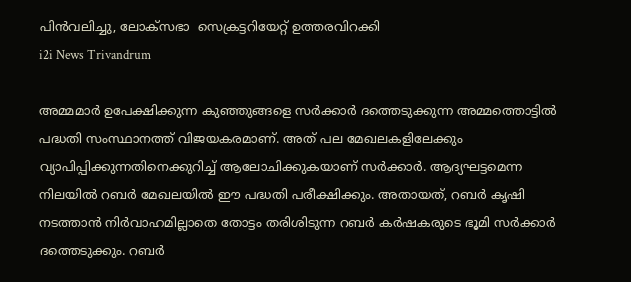പിൻവലിച്ചു, ലോക്സഭാ  സെക്രട്ടറിയേറ്റ് ഉത്തരവിറക്കി
i2i News Trivandrum

അമ്മമാര്‍ ഉപേക്ഷിക്കുന്ന കുഞ്ഞുങ്ങളെ സര്‍ക്കാര്‍ ദത്തെടുക്കുന്ന അമ്മത്തൊട്ടില്‍ പദ്ധതി സംസ്ഥാനത്ത് വിജയകരമാണ്. അത് പല മേഖലകളിലേക്കും വ്യാപിപ്പിക്കുന്നതിനെക്കുറിച്ച് ആലോചിക്കുകയാണ് സര്‍ക്കാര്‍. ആദ്യഘട്ടമെന്ന നിലയില്‍ റബര്‍ മേഖലയില്‍ ഈ പദ്ധതി പരീക്ഷിക്കും. അതായത്, റബര്‍ കൃഷി നടത്താന്‍ നിര്‍വാഹമില്ലാതെ തോട്ടം തരിശിടുന്ന റബര്‍ കര്‍ഷകരുടെ ഭൂമി സര്‍ക്കാര്‍ ദത്തെടുക്കും. റബര്‍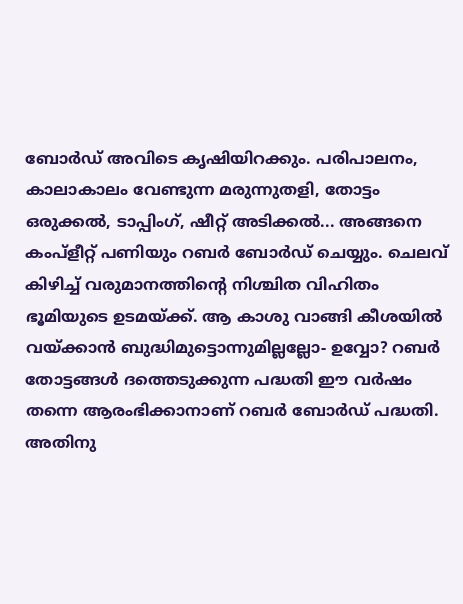ബോര്‍ഡ് അവിടെ കൃഷിയിറക്കും. പരിപാലനം, കാലാകാലം വേണ്ടുന്ന മരുന്നുതളി, തോട്ടം ഒരുക്കല്‍, ടാപ്പിംഗ്, ഷീറ്റ് അടിക്കല്‍... അങ്ങനെ കംപ്‌ളീറ്റ് പണിയും റബര്‍ ബോര്‍ഡ് ചെയ്യും. ചെലവ് കിഴിച്ച് വരുമാനത്തിന്റെ നിശ്ചിത വിഹിതം ഭൂമിയുടെ ഉടമയ്ക്ക്. ആ കാശു വാങ്ങി കീശയില്‍ വയ്ക്കാന്‍ ബുദ്ധിമുട്ടൊന്നുമില്ലല്ലോ- ഉവ്വോ? റബര്‍ തോട്ടങ്ങള്‍ ദത്തെടുക്കുന്ന പദ്ധതി ഈ വര്‍ഷം തന്നെ ആരംഭിക്കാനാണ് റബര്‍ ബോര്‍ഡ് പദ്ധതി. അതിനു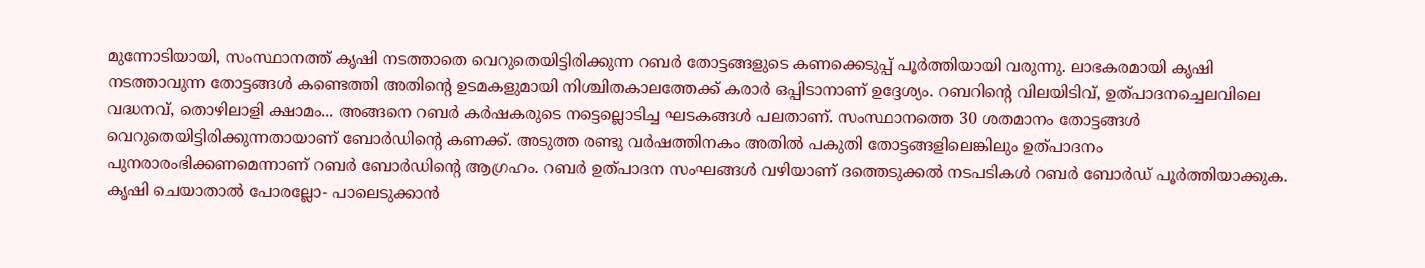മുന്നോടിയായി, സംസ്ഥാനത്ത് കൃഷി നടത്താതെ വെറുതെയിട്ടിരിക്കുന്ന റബര്‍ തോട്ടങ്ങളുടെ കണക്കെടുപ്പ് പൂര്‍ത്തിയായി വരുന്നു. ലാഭകരമായി കൃഷി നടത്താവുന്ന തോട്ടങ്ങള്‍ കണ്ടെത്തി അതിന്റെ ഉടമകളുമായി നിശ്ചിതകാലത്തേക്ക് കരാര്‍ ഒപ്പിടാനാണ് ഉദ്ദേശ്യം. റബറിന്റെ വിലയിടിവ്, ഉത്പാദനച്ചെലവിലെ വദ്ധനവ്, തൊഴിലാളി ക്ഷാമം... അങ്ങനെ റബര്‍ കര്‍ഷകരുടെ നട്ടെല്ലൊടിച്ച ഘടകങ്ങള്‍ പലതാണ്. സംസ്ഥാനത്തെ 30 ശതമാനം തോട്ടങ്ങള്‍ വെറുതെയിട്ടിരിക്കുന്നതായാണ് ബോര്‍ഡിന്റെ കണക്ക്. അടുത്ത രണ്ടു വര്‍ഷത്തിനകം അതില്‍ പകുതി തോട്ടങ്ങളിലെങ്കിലും ഉത്പാദനം പുനരാരംഭിക്കണമെന്നാണ് റബര്‍ ബോര്‍ഡിന്റെ ആഗ്രഹം. റബര്‍ ഉത്പാദന സംഘങ്ങള്‍ വഴിയാണ് ദത്തെടുക്കല്‍ നടപടികള്‍ റബര്‍ ബോര്‍ഡ് പൂര്‍ത്തിയാക്കുക. കൃഷി ചെയാതാല്‍ പോരല്ലോ- പാലെടുക്കാന്‍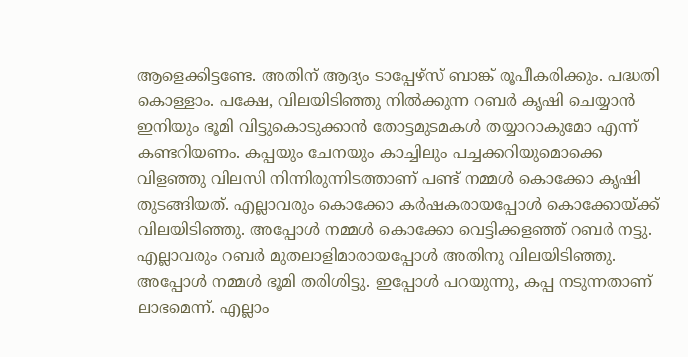ആളെക്കിട്ടണ്ടേ. അതിന് ആദ്യം ടാപ്പേഴ്‌സ് ബാങ്ക് രൂപീകരിക്കും. പദ്ധതി കൊള്ളാം. പക്ഷേ, വിലയിടിഞ്ഞു നില്‍ക്കുന്ന റബര്‍ കൃഷി ചെയ്യാന്‍ ഇനിയും ഭൂമി വിട്ടുകൊടുക്കാന്‍ തോട്ടമുടമകള്‍ തയ്യാറാകുമോ എന്ന് കണ്ടറിയണം. കപ്പയും ചേനയും കാച്ചിലും പച്ചക്കറിയുമൊക്കെ വിളഞ്ഞു വിലസി നിന്നിരുന്നിടത്താണ് പണ്ട് നമ്മള്‍ കൊക്കോ കൃഷി തുടങ്ങിയത്. എല്ലാവരും കൊക്കോ കര്‍ഷകരായപ്പോള്‍ കൊക്കോയ്ക്ക് വിലയിടിഞ്ഞു. അപ്പോള്‍ നമ്മള്‍ കൊക്കോ വെട്ടിക്കളഞ്ഞ് റബര്‍ നട്ടു. എല്ലാവരും റബര്‍ മുതലാളിമാരായപ്പോള്‍ അതിനു വിലയിടിഞ്ഞു. അപ്പോള്‍ നമ്മള്‍ ഭൂമി തരിശിട്ടു. ഇപ്പോള്‍ പറയുന്നു, കപ്പ നടുന്നതാണ് ലാഭമെന്ന്. എല്ലാം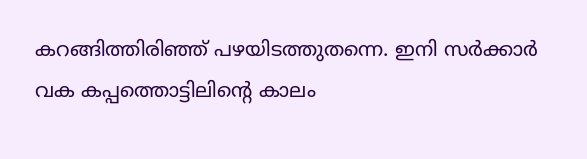കറങ്ങിത്തിരിഞ്ഞ് പഴയിടത്തുതന്നെ. ഇനി സര്‍ക്കാര്‍ വക കപ്പത്തൊട്ടിലിന്റെ കാലം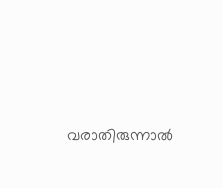വരാതിരുന്നാല്‍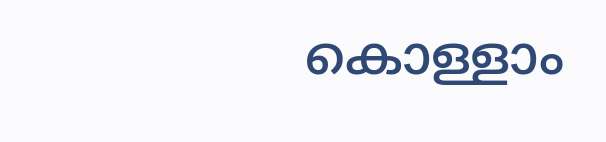കൊള്ളാം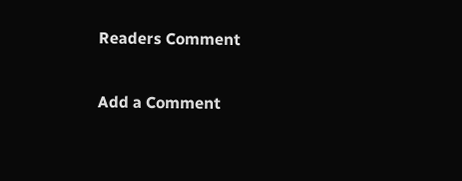Readers Comment

Add a Comment